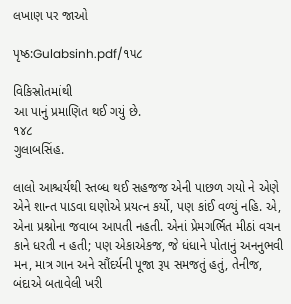લખાણ પર જાઓ

પૃષ્ઠ:Gulabsinh.pdf/૧૫૮

વિકિસ્રોતમાંથી
આ પાનું પ્રમાણિત થઈ ગયું છે.
૧૪૮
ગુલાબસિંહ.

લાલો આશ્ચર્યથી સ્તબ્ધ થઈ સહજજ એની પાછળ ગયો ને એણે એને શાન્ત પાડવા ઘણોએ પ્રયત્ન કર્યો, પણ કાંઈ વળ્યું નહિ. એ, એના પ્રશ્નોના જવાબ આપતી નહતી. એનાં પ્રેમગર્ભિત મીઠાં વચન કાને ધરતી ન હતી; પણ એકાએકજ, જે ધંધાને પોતાનું અનનુભવી મન, માત્ર ગાન અને સૌંદર્યની પૂજા રૂ૫ સમજતું હતું, તેનીજ, બંદાએ બતાવેલી ખરી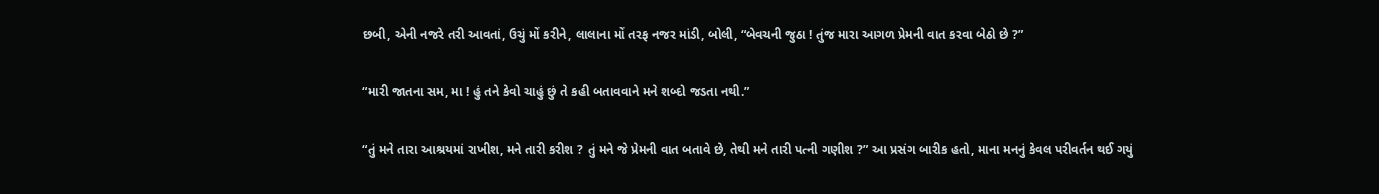છબી, એની નજરે તરી આવતાં, ઉચું મોં કરીને, લાલાના મોં તરફ નજર માંડી, બોલી, “બેવચની જુઠા ! તુંજ મારા આગળ પ્રેમની વાત કરવા બેઠો છે ?”

“મારી જાતના સમ, મા ! હું તને કેવો ચાહું છું તે કહી બતાવવાને મને શબ્દો જડતા નથી.”

“તું મને તારા આશ્રયમાં રાખીશ, મને તારી કરીશ ? તું મને જે પ્રેમની વાત બતાવે છે, તેથી મને તારી પત્ની ગણીશ ?” આ પ્રસંગ બારીક હતો, માના મનનું કેવલ પરીવર્તન થઈ ગયું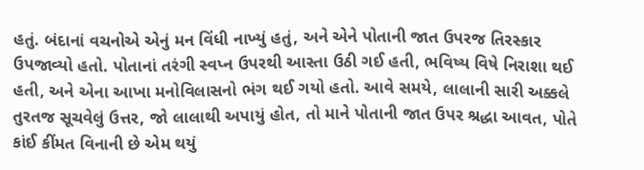હતું. બંદાનાં વચનોએ એનું મન વિંધી નાખ્યું હતું, અને એને પોતાની જાત ઉપરજ તિરસ્કાર ઉપજાવ્યો હતો. પોતાનાં તરંગી સ્વપ્ન ઉપરથી આસ્તા ઉઠી ગઈ હતી, ભવિષ્ય વિષે નિરાશા થઈ હતી, અને એના આખા મનોવિલાસનો ભંગ થઈ ગયો હતો. આવે સમયે, લાલાની સારી અક્કલે તુરતજ સૂચવેલું ઉત્તર, જો લાલાથી અપાયું હોત, તો માને પોતાની જાત ઉપર શ્રદ્ધા આવત, પોતે કાંઈ કીંમત વિનાની છે એમ થયું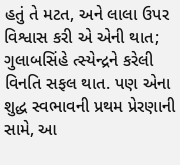હતું તે મટત, અને લાલા ઉપર વિશ્વાસ કરી એ એની થાત; ગુલાબસિંહે ત્સ્યેન્દ્રને કરેલી વિનતિ સફલ થાત. પણ એના શુદ્ધ સ્વભાવની પ્રથમ પ્રેરણાની સામે, આ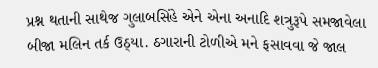પ્રશ્ન થતાની સાથેજ ગુલાબસિંહે એને એના અનાદિ શત્રુરૂપે સમજાવેલા બીજા મલિન તર્ક ઉઠ્યા. ઠગારાની ટોળીએ મને ફસાવવા જે જાલ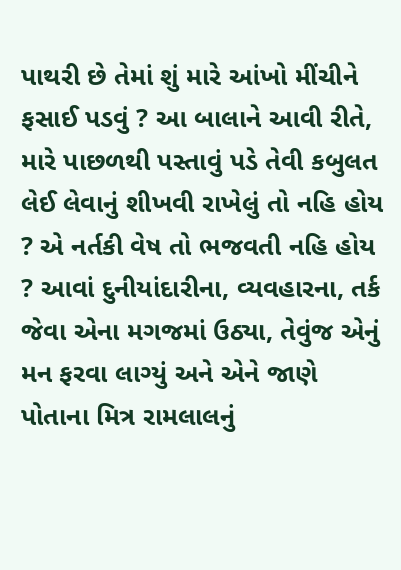પાથરી છે તેમાં શું મારે આંખો મીંચીને ફસાઈ પડવું ? આ બાલાને આવી રીતે, મારે પાછળથી પસ્તાવું પડે તેવી કબુલત લેઈ લેવાનું શીખવી રાખેલું તો નહિ હોય ? એ નર્તકી વેષ તો ભજવતી નહિ હોય ? આવાં દુનીયાંદારીના, વ્યવહારના, તર્ક જેવા એના મગજમાં ઉઠ્યા, તેવુંજ એનું મન ફરવા લાગ્યું અને એને જાણે પોતાના મિત્ર રામલાલનું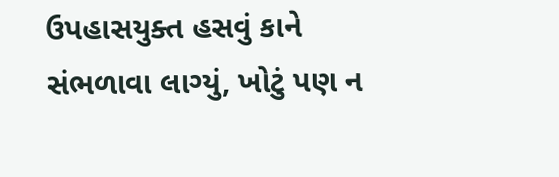ઉપહાસયુક્ત હસવું કાને સંભળાવા લાગ્યું, ખોટું પણ ન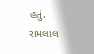હતું. રામલાલ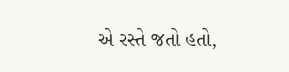એ રસ્તે જતો હતો,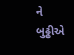ને બુઢ્ઢીએ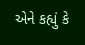એને કહ્યું કે